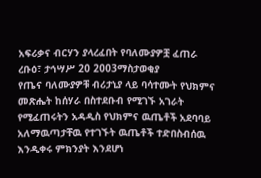አፍሪቃና ብርሃን ያላረፈበት የባለሙያዎቿ ፈጠራ
ረቡዕ፣ ታኅሣሥ 20 2003ማስታወቂያ
የጤና ባለሙያዎቹ ብሪታኒያ ላይ ባሳተሙት የህክምና መጽሔት ከሰሃራ በስተደቡብ የሚገኙ አገራት የሚፈጠሩትን አዳዲስ የህክምና ዉጤቶች አደባባይ አለማዉጣታቸዉ የተገኙት ዉጤቶች ተድበስብሰዉ እንዲቀሩ ምክንያት እንደሆነ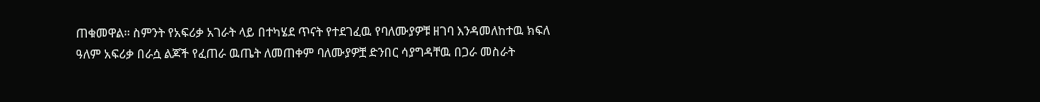ጠቁመዋል። ስምንት የአፍሪቃ አገራት ላይ በተካሄደ ጥናት የተደገፈዉ የባለሙያዎቹ ዘገባ እንዳመለከተዉ ክፍለ ዓለም አፍሪቃ በራሷ ልጆች የፈጠራ ዉጤት ለመጠቀም ባለሙያዎቿ ድንበር ሳያግዳቸዉ በጋራ መስራት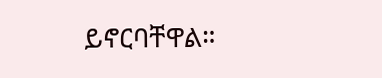ይኖርባቸዋል።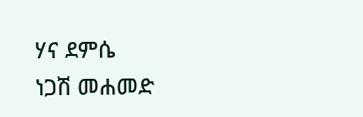ሃና ደምሴ
ነጋሽ መሐመድ